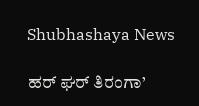Shubhashaya News

ಹರ್ ಘರ್ ತಿರಂಗಾ’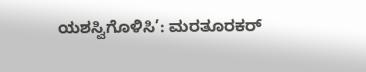ಯಶಸ್ವಿಗೊಳಿಸಿ’: ಮರತೂರಕರ್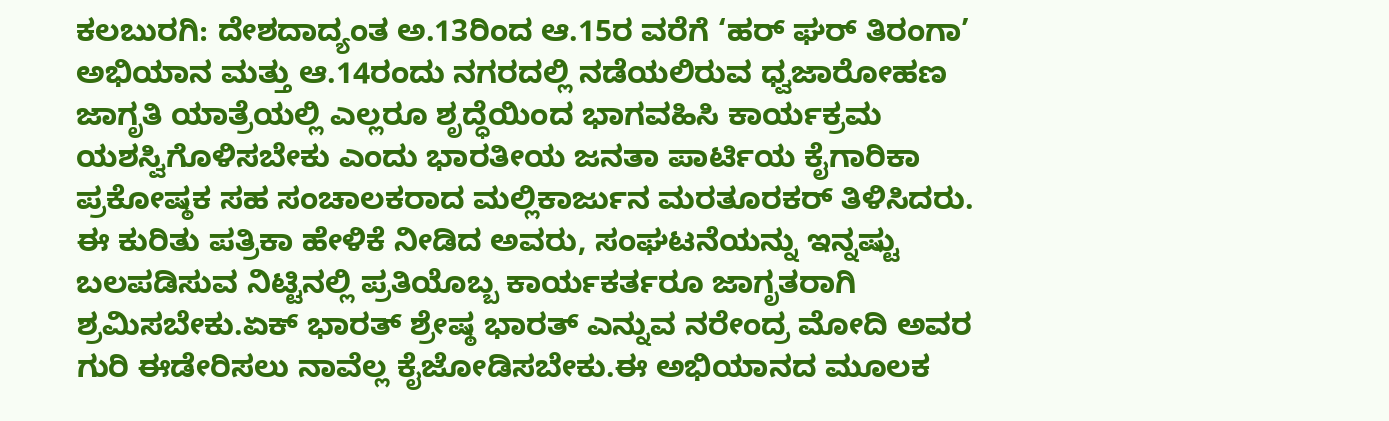ಕಲಬುರಗಿ: ದೇಶದಾದ್ಯಂತ ಅ.13ರಿಂದ ಆ.15ರ ವರೆಗೆ ‘ಹರ್ ಘರ್ ತಿರಂಗಾ’ ಅಭಿಯಾನ ಮತ್ತು ಆ.14ರಂದು ನಗರದಲ್ಲಿ ನಡೆಯಲಿರುವ ಧ್ವಜಾರೋಹಣ ಜಾಗೃತಿ ಯಾತ್ರೆಯಲ್ಲಿ ಎಲ್ಲರೂ ಶೃದ್ಧೆಯಿಂದ ಭಾಗವಹಿಸಿ ಕಾರ್ಯಕ್ರಮ ಯಶಸ್ವಿಗೊಳಿಸಬೇಕು ಎಂದು ಭಾರತೀಯ ಜನತಾ ಪಾರ್ಟಿಯ ಕೈಗಾರಿಕಾ ಪ್ರಕೋಷ್ಠಕ ಸಹ ಸಂಚಾಲಕರಾದ ಮಲ್ಲಿಕಾರ್ಜುನ ಮರತೂರಕರ್ ತಿಳಿಸಿದರು.
ಈ ಕುರಿತು ಪತ್ರಿಕಾ ಹೇಳಿಕೆ ನೀಡಿದ ಅವರು, ಸಂಘಟನೆಯನ್ನು ಇನ್ನಷ್ಟು ಬಲಪಡಿಸುವ ನಿಟ್ಟಿನಲ್ಲಿ ಪ್ರತಿಯೊಬ್ಬ ಕಾರ್ಯಕರ್ತರೂ ಜಾಗೃತರಾಗಿ ಶ್ರಮಿಸಬೇಕು.ಏಕ್ ಭಾರತ್ ಶ್ರೇಷ್ಠ ಭಾರತ್ ಎನ್ನುವ ನರೇಂದ್ರ ಮೋದಿ ಅವರ ಗುರಿ ಈಡೇರಿಸಲು ನಾವೆಲ್ಲ ಕೈಜೋಡಿಸಬೇಕು.ಈ ಅಭಿಯಾನದ ಮೂಲಕ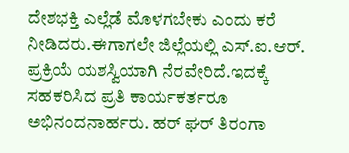ದೇಶಭಕ್ತಿ ಎಲ್ಲೆಡೆ ಮೊಳಗಬೇಕು ಎಂದು ಕರೆ ನೀಡಿದರು.ಈಗಾಗಲೇ ಜಿಲ್ಲೆಯಲ್ಲಿ ಎಸ್.ಐ.ಆರ್. ಪ್ರಕ್ರಿಯೆ ಯಶಸ್ವಿಯಾಗಿ ನೆರವೇರಿದೆ.ಇದಕ್ಕೆ ಸಹಕರಿಸಿದ ಪ್ರತಿ ಕಾರ್ಯಕರ್ತರೂ ಅಭಿನಂದನಾರ್ಹರು. ಹರ್ ಘರ್ ತಿರಂಗಾ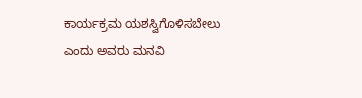ಕಾರ್ಯಕ್ರಮ ಯಶಸ್ವಿಗೊಳಿಸಬೇಲು ಎಂದು ಅವರು ಮನವಿ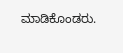ಮಾಡಿಕೊಂಡರು.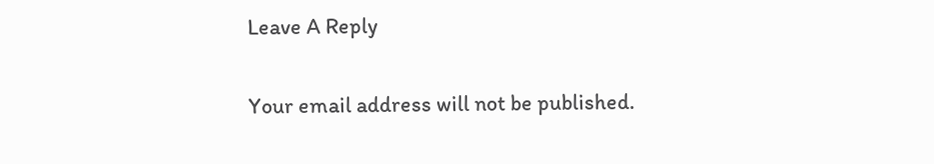Leave A Reply

Your email address will not be published.